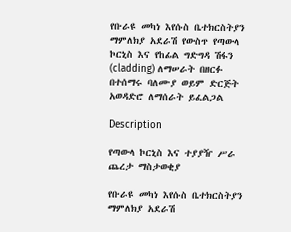የቡራዩ መካነ እየሱስ ቤተክርስትያን ማምለክያ አደራሽ የውስጥ የጣውላ ኮርኒስ እና የከፊል ግድግዳ ሽፋን (cladding) ለማሠራት በዘርፉ በተሰማሩ ባለሙያ ወይም ድርጅት አወዳድሮ ለማሰራት ይፈልጋል

Description

የጣውላ ኮርኒስ እና ተያያዥ ሥራ ጨረታ ማስታወቂያ

የቡራዩ መካነ እየሱስ ቤተክርስትያን ማምለክያ አደራሽ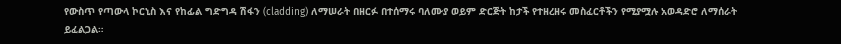የውስጥ የጣውላ ኮርኒስ እና የከፊል ግድግዳ ሽፋን (cladding) ለማሠራት በዘርፉ በተሰማሩ ባለሙያ ወይም ድርጅት ከታች የተዘረዘሩ መስፈርቶችን የሚያሟሉ አወዳድሮ ለማሰራት ይፈልጋል።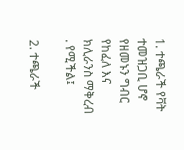1. ተጫራች የቫት ተመዝጋቢ ሆኖ የዘመኑን ግብር የከፈለ እና ክሊራንስ ማቅረብ . የሚችል፤

2. ተጫራች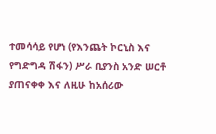ተመሳሳይ የሆነ (የእንጨት ኮርኒስ እና የግድግዳ ሽፋን) ሥራ ቢያንስ አንድ ሠርቶ ያጠናቀቀ እና ለዚሁ ከአሰሪው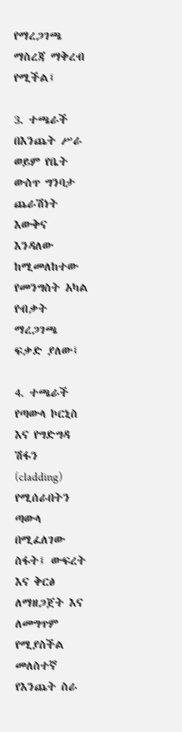የማረጋገጫ ማስረጃ ማቅረብ የሚችል፤

3. ተጫራች በእንጨት ሥራ ወይም የቤት ውስጥ ግንባታ ጨራሽነት እውቅና እንዳለው ከሚመለከተው የመንግስት አካል የብቃት ማረጋገጫ ፍቃድ ያለው፤

4. ተጫራች የጣውላ ኮርኒስ እና የግድግዳ ሽፋን (cladding) የሚሰራበትን ጣውላ በሚፈለገው ስፋት፤ ውፍረት እና ቅርፅ ለማዘጋጀት እና ለመግጥም የሚያስችል መለስተኛ የእንጨት ስራ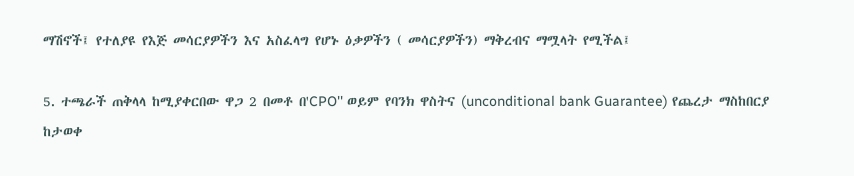ማሽኖች፤ የተለያዩ የእጅ መሳርያዎችን እና አስፈላግ የሆኑ ዕቃዎችን ( መሳርያዎችን) ማቅረብና ማሟላት የሚችል፤

5. ተጫራች ጠቅላላ ከሚያቀርበው ዋጋ 2 በመቶ በ'CPO'' ወይም የባንክ ዋስትና (unconditional bank Guarantee) የጨረታ ማስከበርያ ከታወቀ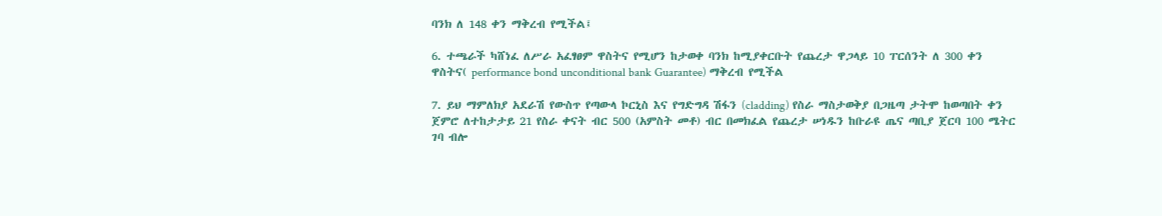ባንክ ለ 148 ቀን ማቅረብ የሚችል፤

6. ተጫራች ካሸነፈ ለሥራ አፈፃፀም ዋስትና የሚሆን ከታወቀ ባንክ ከሚያቀርቡት የጨረታ ዋጋላይ 10 ፐርሰንት ለ 300 ቀን ዋስትና( performance bond unconditional bank Guarantee) ማቅረብ የሚችል

7. ይህ ማምለክያ አደራሽ የውስጥ የጣውላ ኮርኒስ እና የግድግዳ ሽፋን (cladding) የስራ ማስታወቅያ በጋዜጣ ታትሞ ከወጣበት ቀን ጀምሮ ለተከታታይ 21 የስራ ቀናት ብር 500 (አምስት መቶ) ብር በመክፈል የጨረታ ሠነዱን ከቡራዩ ጤና ጣቢያ ጀርባ 100 ሜትር ገባ ብሎ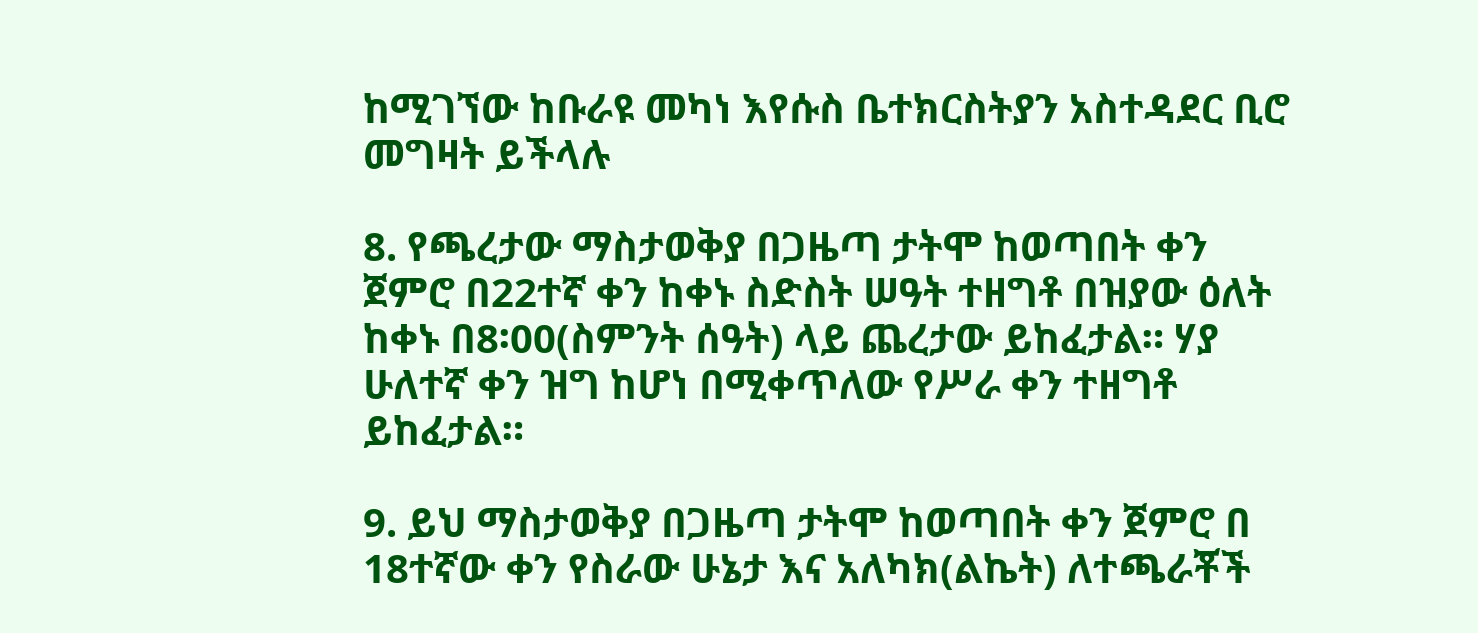ከሚገኘው ከቡራዩ መካነ እየሱስ ቤተክርስትያን አስተዳደር ቢሮ መግዛት ይችላሉ

8. የጫረታው ማስታወቅያ በጋዜጣ ታትሞ ከወጣበት ቀን ጀምሮ በ22ተኛ ቀን ከቀኑ ስድስት ሠዓት ተዘግቶ በዝያው ዕለት ከቀኑ በ8፡00(ስምንት ሰዓት) ላይ ጨረታው ይከፈታል። ሃያ ሁለተኛ ቀን ዝግ ከሆነ በሚቀጥለው የሥራ ቀን ተዘግቶ ይከፈታል።

9. ይህ ማስታወቅያ በጋዜጣ ታትሞ ከወጣበት ቀን ጀምሮ በ 18ተኛው ቀን የስራው ሁኔታ እና አለካክ(ልኬት) ለተጫራቾች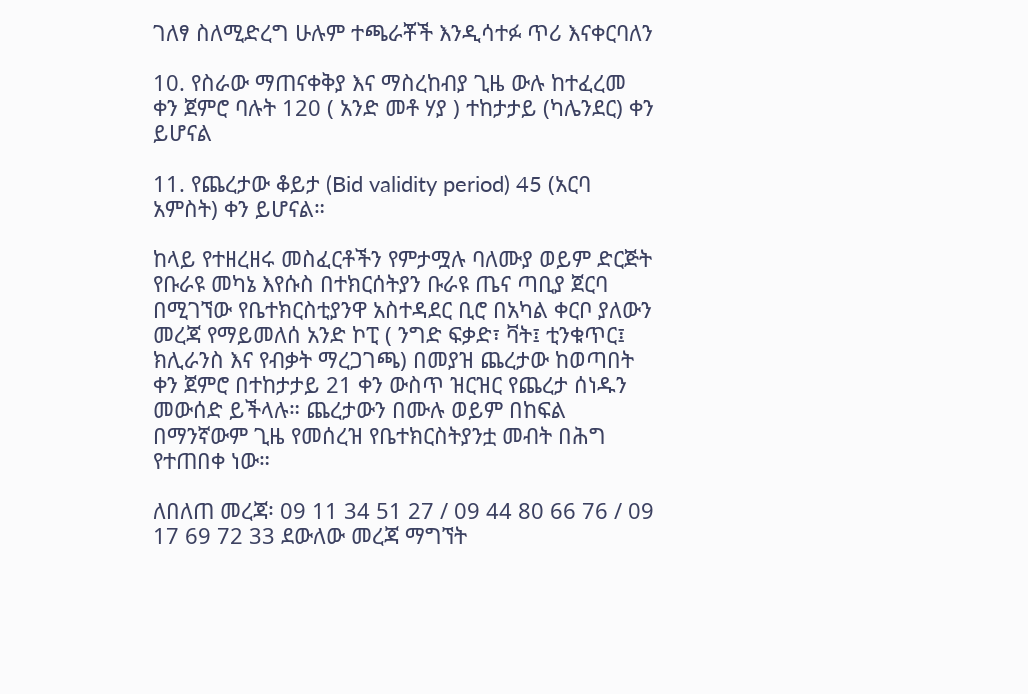ገለፃ ስለሚድረግ ሁሉም ተጫራቾች እንዲሳተፉ ጥሪ እናቀርባለን

10. የስራው ማጠናቀቅያ እና ማስረከብያ ጊዜ ውሉ ከተፈረመ ቀን ጀምሮ ባሉት 120 ( አንድ መቶ ሃያ ) ተከታታይ (ካሌንደር) ቀን ይሆናል

11. የጨረታው ቆይታ (Bid validity period) 45 (አርባ አምስት) ቀን ይሆናል።

ከላይ የተዘረዘሩ መስፈርቶችን የምታሟሉ ባለሙያ ወይም ድርጅት የቡራዩ መካኔ እየሱስ በተክርሰትያን ቡራዩ ጤና ጣቢያ ጀርባ በሚገኘው የቤተክርስቲያንዋ አስተዳደር ቢሮ በአካል ቀርቦ ያለውን መረጃ የማይመለሰ አንድ ኮፒ ( ንግድ ፍቃድ፣ ቫት፤ ቲንቁጥር፤ ክሊራንስ እና የብቃት ማረጋገጫ) በመያዝ ጨረታው ከወጣበት ቀን ጀምሮ በተከታታይ 21 ቀን ውስጥ ዝርዝር የጨረታ ሰነዱን መውሰድ ይችላሉ። ጨረታውን በሙሉ ወይም በከፍል በማንኛውም ጊዜ የመሰረዝ የቤተክርስትያንቷ መብት በሕግ የተጠበቀ ነው።

ለበለጠ መረጃ፡ 09 11 34 51 27 / 09 44 80 66 76 / 09 17 69 72 33 ደውለው መረጃ ማግኘት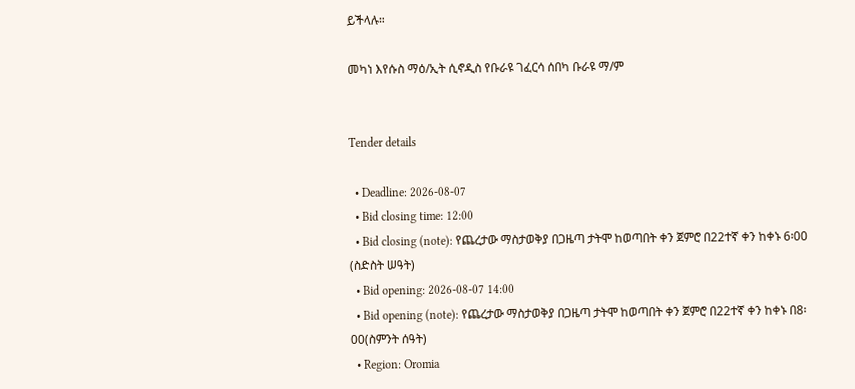ይችላሉ።

መካነ እየሱስ ማዕ/ኢት ሲኖዲስ የቡራዩ ገፈርሳ ሰበካ ቡራዩ ማ/ም


Tender details

  • Deadline: 2026-08-07
  • Bid closing time: 12:00
  • Bid closing (note): የጨረታው ማስታወቅያ በጋዜጣ ታትሞ ከወጣበት ቀን ጀምሮ በ22ተኛ ቀን ከቀኑ 6፡00 (ስድስት ሠዓት)
  • Bid opening: 2026-08-07 14:00
  • Bid opening (note): የጨረታው ማስታወቅያ በጋዜጣ ታትሞ ከወጣበት ቀን ጀምሮ በ22ተኛ ቀን ከቀኑ በ8፡00(ስምንት ሰዓት)
  • Region: Oromia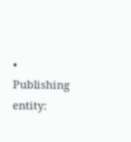• Publishing entity: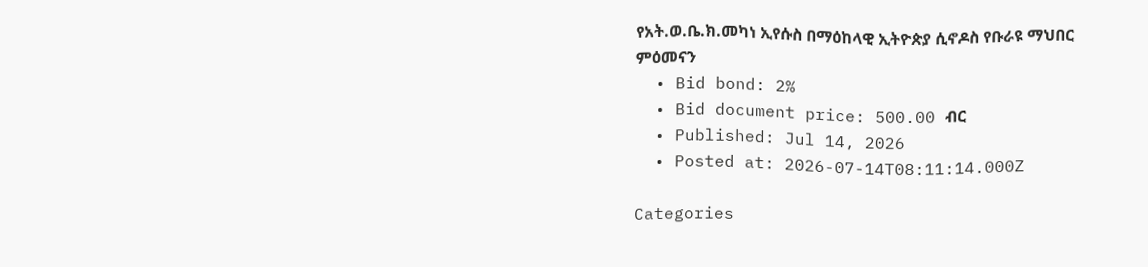የአት.ወ.ቤ.ክ.መካነ ኢየሱስ በማዕከላዊ ኢትዮጵያ ሲኖዶስ የቡራዩ ማህበር ምዕመናን
  • Bid bond: 2%
  • Bid document price: 500.00 ብር
  • Published: Jul 14, 2026
  • Posted at: 2026-07-14T08:11:14.000Z

Categories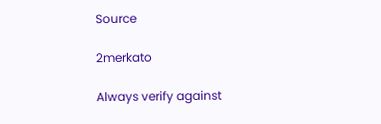Source

2merkato

Always verify against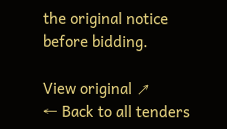the original notice before bidding.

View original ↗
← Back to all tenders